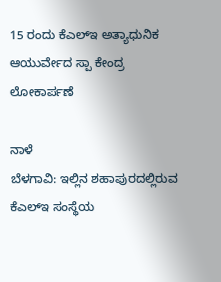15 ರಂದು ಕೆಎಲ್ಇ ಅತ್ಯಾಧುನಿಕ ಆಯುರ್ವೇದ ಸ್ಪಾ ಕೇಂದ್ರ ಲೋಕಾರ್ಪಣೆ

ನಾಳೆ
ಬೆಳಗಾವಿ: ಇಲ್ಲಿನ ಶಹಾಪುರದಲ್ಲಿರುವ ಕೆಎಲ್ಇ ಸಂಸ್ಥೆಯ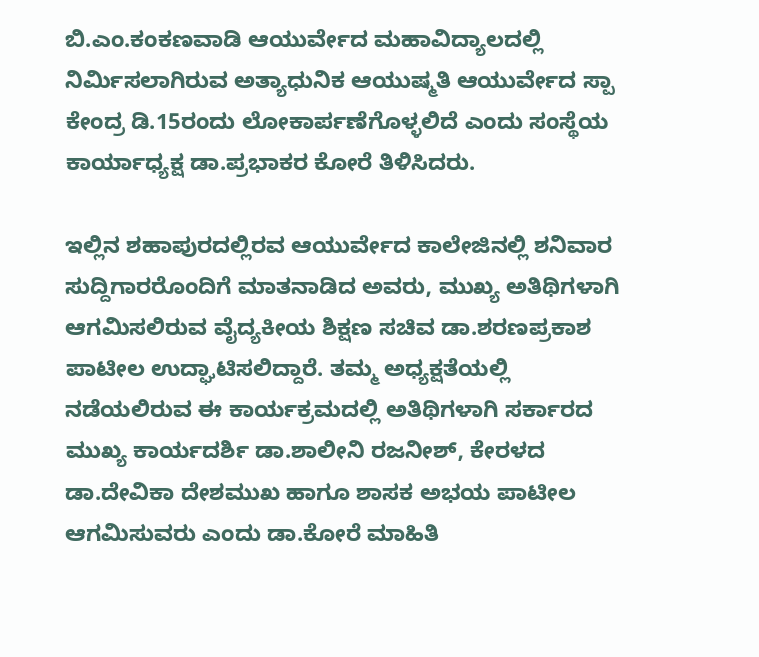ಬಿ.ಎಂ.ಕಂಕಣವಾಡಿ ಆಯುರ್ವೇದ ಮಹಾವಿದ್ಯಾಲದಲ್ಲಿ ನಿರ್ಮಿಸಲಾಗಿರುವ ಅತ್ಯಾಧುನಿಕ ಆಯುಷ್ಮತಿ ಆಯುರ್ವೇದ ಸ್ಪಾ ಕೇಂದ್ರ ಡಿ.15ರಂದು ಲೋಕಾರ್ಪಣೆಗೊಳ್ಳಲಿದೆ ಎಂದು ಸಂಸ್ಥೆಯ ಕಾರ್ಯಾಧ್ಯಕ್ಷ ಡಾ.ಪ್ರಭಾಕರ ಕೋರೆ ತಿಳಿಸಿದರು.

ಇಲ್ಲಿನ ಶಹಾಪುರದಲ್ಲಿರವ ಆಯುರ್ವೇದ ಕಾಲೇಜಿನಲ್ಲಿ ಶನಿವಾರ ಸುದ್ದಿಗಾರರೊಂದಿಗೆ ಮಾತನಾಡಿದ ಅವರು, ಮುಖ್ಯ ಅತಿಥಿಗಳಾಗಿ ಆಗಮಿಸಲಿರುವ ವೈದ್ಯಕೀಯ ಶಿಕ್ಷಣ ಸಚಿವ ಡಾ.ಶರಣಪ್ರಕಾಶ ಪಾಟೀಲ ಉದ್ಘಾಟಿಸಲಿದ್ದಾರೆ. ತಮ್ಮ ಅಧ್ಯಕ್ಷತೆಯಲ್ಲಿ ನಡೆಯಲಿರುವ ಈ ಕಾರ್ಯಕ್ರಮದಲ್ಲಿ ಅತಿಥಿಗಳಾಗಿ ಸರ್ಕಾರದ ಮುಖ್ಯ ಕಾರ್ಯದರ್ಶಿ ಡಾ.ಶಾಲೀನಿ ರಜನೀಶ್, ಕೇರಳದ ಡಾ.ದೇವಿಕಾ ದೇಶಮುಖ ಹಾಗೂ ಶಾಸಕ ಅಭಯ ಪಾಟೀಲ ಆಗಮಿಸುವರು ಎಂದು ಡಾ.ಕೋರೆ ಮಾಹಿತಿ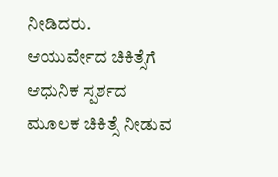ನೀಡಿದರು.
ಆಯುರ್ವೇದ ಚಿಕಿತ್ಸೆಗೆ ಆಧುನಿಕ ಸ್ಪರ್ಶದ ಮೂಲಕ ಚಿಕಿತ್ಸೆ ನೀಡುವ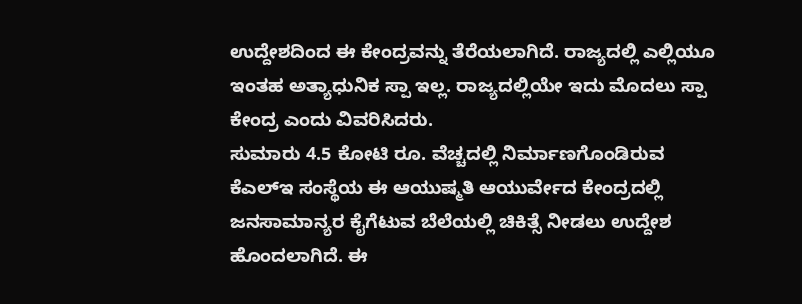ಉದ್ದೇಶದಿಂದ ಈ ಕೇಂದ್ರವನ್ನು ತೆರೆಯಲಾಗಿದೆ. ರಾಜ್ಯದಲ್ಲಿ ಎಲ್ಲಿಯೂ ಇಂತಹ ಅತ್ಯಾಧುನಿಕ ಸ್ಪಾ ಇಲ್ಲ. ರಾಜ್ಯದಲ್ಲಿಯೇ ಇದು ಮೊದಲು ಸ್ಪಾ ಕೇಂದ್ರ ಎಂದು ವಿವರಿಸಿದರು.
ಸುಮಾರು 4.5 ಕೋಟಿ ರೂ. ವೆಚ್ಚದಲ್ಲಿ ನಿರ್ಮಾಣಗೊಂಡಿರುವ ಕೆಎಲ್ಇ ಸಂಸ್ಥೆಯ ಈ ಆಯುಷ್ಮತಿ ಆಯುರ್ವೇದ ಕೇಂದ್ರದಲ್ಲಿ ಜನಸಾಮಾನ್ಯರ ಕೈಗೆಟುವ ಬೆಲೆಯಲ್ಲಿ ಚಿಕಿತ್ಸೆ ನೀಡಲು ಉದ್ದೇಶ ಹೊಂದಲಾಗಿದೆ. ಈ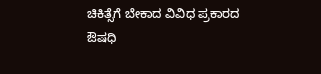ಚಿಕಿತ್ಸೆಗೆ ಬೇಕಾದ ವಿವಿಧ ಪ್ರಕಾರದ ಔಷಧಿ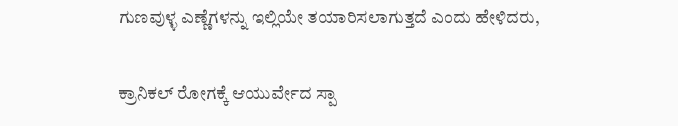ಗುಣವುಳ್ಳ ಎಣ್ಣೆಗಳನ್ನು ಇಲ್ಲಿಯೇ ತಯಾರಿಸಲಾಗುತ್ತದೆ ಎಂದು ಹೇಳಿದರು,

ಕ್ರಾನಿಕಲ್ ರೋಗಕ್ಕೆ ಆಯುರ್ವೇದ ಸ್ಪಾ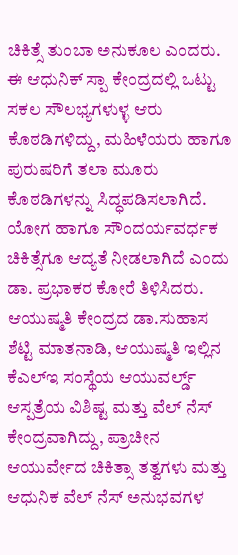ಚಿಕಿತ್ಸೆ ತುಂಬಾ ಅನುಕೂಲ ಎಂದರು.
ಈ ಆಧುನಿಕ್ ಸ್ಪಾ ಕೇಂದ್ರದಲ್ಲಿ ಒಟ್ಟು ಸಕಲ ಸೌಲಭ್ಯಗಳುಳ್ಳ ಆರು ಕೊಠಡಿಗಳಿದ್ದು, ಮಹಿಳೆಯರು ಹಾಗೂ ಪುರುಷರಿಗೆ ತಲಾ ಮೂರು ಕೊಠಡಿಗಳನ್ನು ಸಿದ್ಧಪಡಿಸಲಾಗಿದೆ. ಯೋಗ ಹಾಗೂ ಸೌಂದರ್ಯವರ್ಧಕ ಚಿಕಿತ್ಸೆಗೂ ಆದ್ಯತೆ ನೀಡಲಾಗಿದೆ ಎಂದು ಡಾ. ಪ್ರಭಾಕರ ಕೋರೆ ತಿಳಿಸಿದರು.
ಆಯುಷ್ಮತಿ ಕೇಂದ್ರದ ಡಾ.ಸುಹಾಸ ಶೆಟ್ಟಿ ಮಾತನಾಡಿ, ಆಯುಷ್ಮತಿ ಇಲ್ಲಿನ ಕೆಎಲ್ಇ ಸಂಸ್ಥೆಯ ಆಯುವರ್ಲ್ಡ್ ಆಸ್ಪತ್ರೆಯ ವಿಶಿಷ್ಟ ಮತ್ತು ವೆಲ್ ನೆಸ್ ಕೇಂದ್ರವಾಗಿದ್ದು, ಪ್ರಾಚೀನ ಆಯುರ್ವೇದ ಚಿಕಿತ್ಸಾ ತತ್ವಗಳು ಮತ್ತು ಆಧುನಿಕ ವೆಲ್ ನೆಸ್ ಅನುಭವಗಳ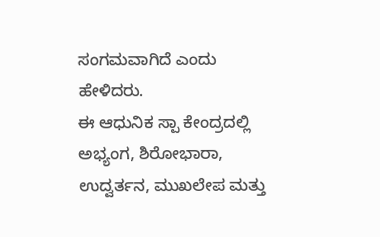ಸಂಗಮವಾಗಿದೆ ಎಂದು ಹೇಳಿದರು.
ಈ ಆಧುನಿಕ ಸ್ಪಾ ಕೇಂದ್ರದಲ್ಲಿ ಅಭ್ಯಂಗ, ಶಿರೋಭಾರಾ, ಉದ್ವರ್ತನ, ಮುಖಲೇಪ ಮತ್ತು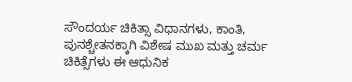ಸೌಂದರ್ಯ ಚಿಕಿತ್ಸಾ ವಿಧಾನಗಳು, ಕಾಂತಿ, ಪುನಶ್ಚೇತನಕ್ಕಾಗಿ ವಿಶೇಷ ಮುಖ ಮತ್ತು ಚರ್ಮ ಚಿಕಿತ್ಸೆಗಳು ಈ ಆಧುನಿಕ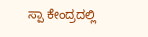ಸ್ಪಾ ಕೇಂದ್ರದಲ್ಲಿ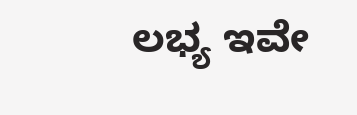ಲಭ್ಯ ಇವೇ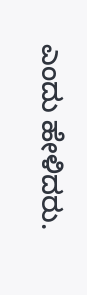ಎಂದು ಹೇಳಿದರು.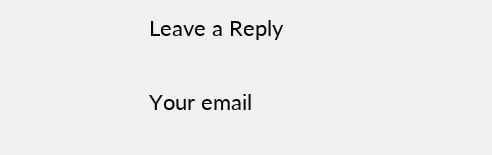Leave a Reply

Your email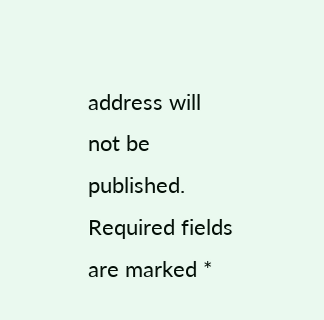address will not be published. Required fields are marked *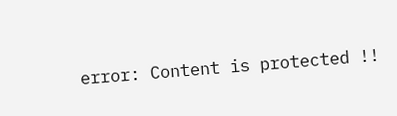error: Content is protected !!